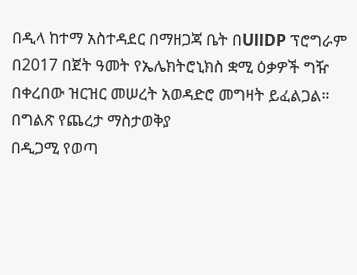በዲላ ከተማ አስተዳደር በማዘጋጃ ቤት በUllDP ፕሮግራም በ2017 በጀት ዓመት የኤሌክትሮኒክስ ቋሚ ዕቃዎች ግዥ በቀረበው ዝርዝር መሠረት አወዳድሮ መግዛት ይፈልጋል።
በግልጽ የጨረታ ማስታወቅያ
በዲጋሚ የወጣ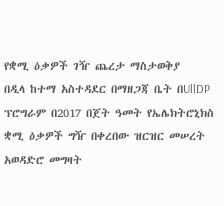የቋሚ ዕቃዎች ገዥ ጨረታ ማስታወቅያ
በዲላ ከተማ አስተዳደር በማዘጋጃ ቤት በUllDP ፕሮግራም በ2017 በጀት ዓመት የኤሌክትሮኒክስ ቋሚ ዕቃዎች ግዥ በቀረበው ዝርዝር መሠረት አወዳድሮ መግዛት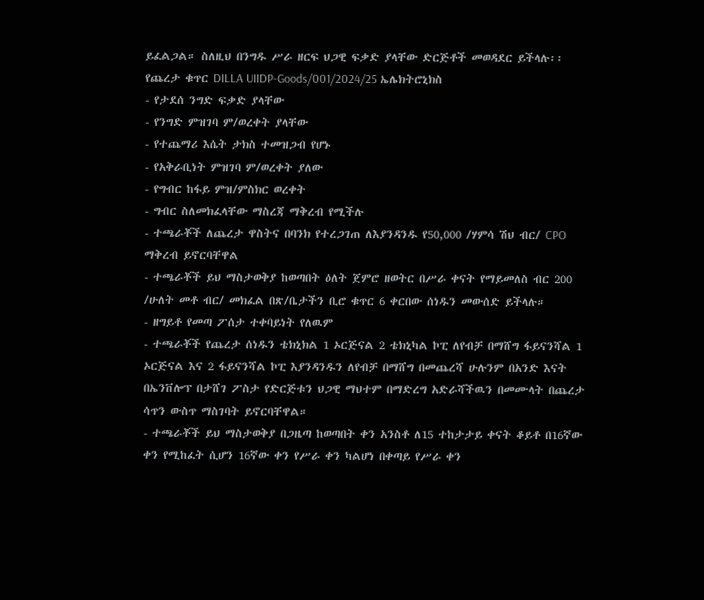ይፈልጋል። ስለዚህ በንግዱ ሥራ ዘርፍ ህጋዊ ፍቃድ ያላቸው ድርጅቶች መወዳደር ይችላሉ፡፡
የጨረታ ቁጥር DILLA UIIDP-Goods/001/2024/25 ኤሌክትሮኒክስ
- የታደሰ ንግድ ፍቃድ ያላቸው
- የንግድ ምዝገባ ም/ወረቀት ያላቸው
- የተጨማሪ እሴት ታክስ ተመዝጋብ የሆኑ
- የአቅራቢነት ምዝገባ ም/ወረቀት ያለው
- የግብር ከፋይ ምዝ/ምስክር ወረቀት
- ግብር ስለመክፈላቸው ማስረጃ ማቅረብ የሚችሉ
- ተጫራቾች ለጨረታ ዋስትና በባንክ የተረጋገጠ ለእያንዳንዱ የ50,000 /ሃምሳ ሽህ ብር/ CPO ማቅረብ ይኖርባቸዋል
- ተጫራቾች ይህ ማስታወቅያ ከወጣበት ዕለት ጀምሮ ዘወትር በሥራ ቀናት የማይመለስ ብር 200 /ሁለት መቶ ብር/ መክፈል በጽ/ቤታችን ቢሮ ቁጥር 6 ቀርበው ሰነዱን መውሰድ ይችላሉ።
- ዘግይቶ የመጣ ፖሰታ ተቀባይነት የለዉም
- ተጫራቾች የጨረታ ሰነዱን ቴክኒክል 1 ኦርጅናል 2 ቴክኒካል ኮፒ ለየብቻ በማሸግ ፋይናንሻል 1 ኦርጅናል እና 2 ፋይናንሻል ኮፒ እያንዳንዱን ለየብቻ በማሸግ በመጨረሻ ሁሉንም በአንድ እናት በኤንቨሎፕ በታሸገ ፖስታ የድርጅቱን ህጋዊ ማህተም በማድረግ አድራሻችዉን በመሙላት በጨረታ ሳጥን ውስጥ ማስገባት ይኖርባቸዋል።
- ተጫራቾች ይህ ማስታወቅያ በጋዜጣ ከወጣበት ቀን አንስቶ ለ15 ተከታታይ ቀናት ቆይቶ በ16ኛው ቀን የሚከፈት ሲሆን 16ኛው ቀን የሥራ ቀን ካልሆነ በቀጣይ የሥራ ቀን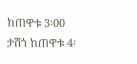ከጠዋቱ 3፡00 ታሽጎ ከጠዋቱ 4፡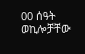00 ሰዓት ወኪሎቻቸው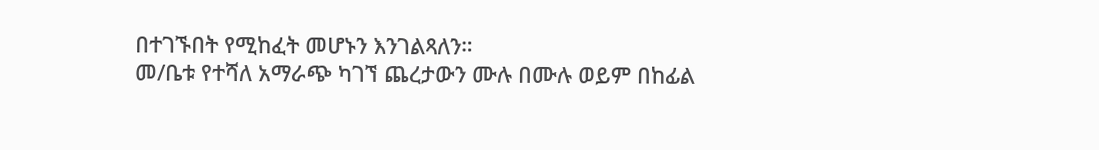በተገኙበት የሚከፈት መሆኑን እንገልጻለን።
መ/ቤቱ የተሻለ አማራጭ ካገኘ ጨረታውን ሙሉ በሙሉ ወይም በከፊል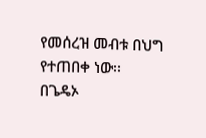የመሰረዝ መብቱ በህግ የተጠበቀ ነው፡፡
በጌዴኦ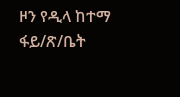ዞን የዲላ ከተማ ፋይ/ጽ/ቤት